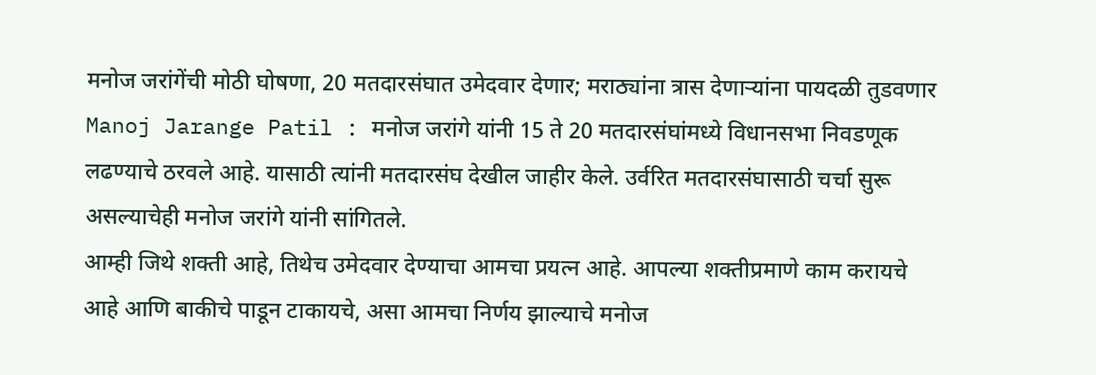मनोज जरांगेंची मोठी घोषणा, 20 मतदारसंघात उमेदवार देणार; मराठ्यांना त्रास देणाऱ्यांना पायदळी तुडवणार
Manoj Jarange Patil : मनोज जरांगे यांनी 15 ते 20 मतदारसंघांमध्ये विधानसभा निवडणूक लढण्याचे ठरवले आहे. यासाठी त्यांनी मतदारसंघ देखील जाहीर केले. उर्वरित मतदारसंघासाठी चर्चा सुरू असल्याचेही मनोज जरांगे यांनी सांगितले.
आम्ही जिथे शक्ती आहे, तिथेच उमेदवार देण्याचा आमचा प्रयत्न आहे. आपल्या शक्तीप्रमाणे काम करायचे आहे आणि बाकीचे पाडून टाकायचे, असा आमचा निर्णय झाल्याचे मनोज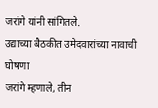जरांगे यांनी सांगितले.
उद्याच्या बैठकीत उमेदवारांच्या नावाची घोषणा
जरांगे म्हणाले, तीन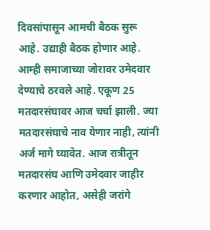दिवसांपासून आमची बैठक सुरू आहे. उद्याही बैठक होणार आहे. आम्ही समाजाच्या जोरावर उमेदवार देण्याचे ठरवले आहे. एकूण 25 मतदारसंघावर आज चर्चा झाली. ज्या मतदारसंघाचे नाव येणार नाही, त्यांनी अर्ज मागे घ्यावेत. आज रात्रीतून मतदारसंघ आणि उमेदवार जाहीर करणार आहोत, असेही जरांगे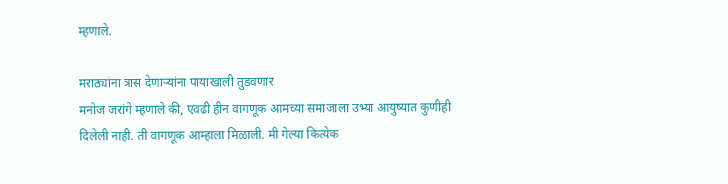म्हणाले.

मराठ्यांना त्रास देणाऱ्यांना पायाखाली तुडवणार
मनोज जरांगे म्हणाले की, एवढी हीन वागणूक आमच्या समाजाला उभ्या आयुष्यात कुणीही दिलेली नाही. ती वागणूक आम्हाला मिळाली. मी गेल्या कित्येक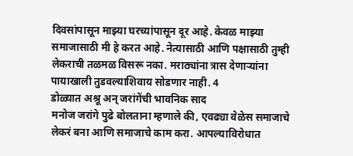दिवसांपासून माझ्या घरच्यांपासून दूर आहे. केवळ माझ्या समाजासाठी मी हे करत आहे. नेत्यासाठी आणि पक्षासाठी तुम्ही लेकराची तळमळ विसरू नका. मराठ्यांना त्रास देणाऱ्यांना पायाखाली तुडवल्याशिवाय सोडणार नाही. 4
डोळ्यात अश्रू अन् जरांगेंची भावनिक साद
मनोज जरांगे पुढे बोलताना म्हणाले की, एवढ्या वेळेस समाजाचे लेकरं बना आणि समाजाचे काम करा. आपल्याविरोधात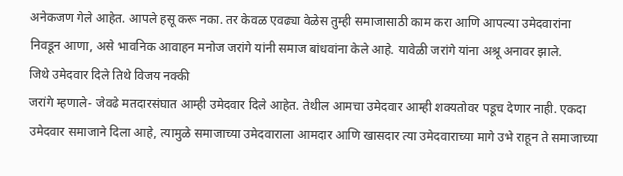अनेकजण गेले आहेत. आपले हसू करू नका. तर केवळ एवढ्या वेळेस तुम्ही समाजासाठी काम करा आणि आपल्या उमेदवारांना निवडून आणा, असे भावनिक आवाहन मनोज जरांगे यांनी समाज बांधवांना केले आहे. यावेळी जरांगे यांना अश्रू अनावर झाले.
जिथे उमेदवार दिले तिथे विजय नक्की
जरांगे म्हणाले- जेवढे मतदारसंघात आम्ही उमेदवार दिले आहेत. तेथील आमचा उमेदवार आम्ही शक्यतोवर पडूच देणार नाही. एकदा उमेदवार समाजाने दिला आहे, त्यामुळे समाजाच्या उमेदवाराला आमदार आणि खासदार त्या उमेदवाराच्या मागे उभे राहून ते समाजाच्या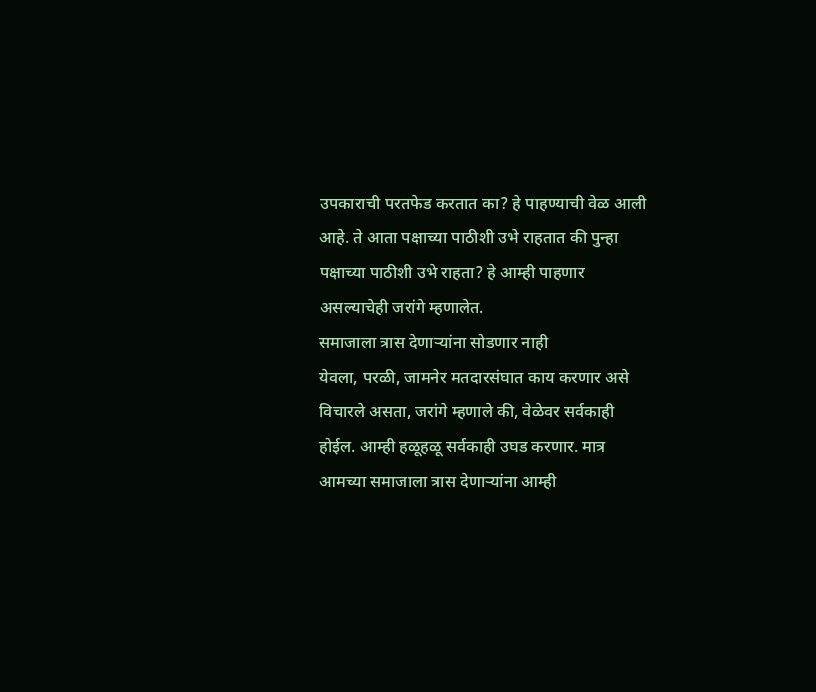उपकाराची परतफेड करतात का? हे पाहण्याची वेळ आली आहे. ते आता पक्षाच्या पाठीशी उभे राहतात की पुन्हा पक्षाच्या पाठीशी उभे राहता? हे आम्ही पाहणार असल्याचेही जरांगे म्हणालेत.
समाजाला त्रास देणाऱ्यांना सोडणार नाही
येवला, परळी, जामनेर मतदारसंघात काय करणार असे विचारले असता, जरांगे म्हणाले की, वेळेवर सर्वकाही होईल. आम्ही हळूहळू सर्वकाही उघड करणार. मात्र आमच्या समाजाला त्रास देणाऱ्यांना आम्ही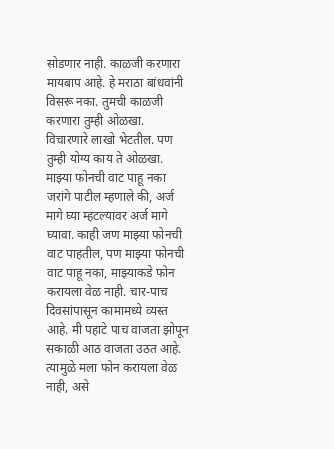सोडणार नाही. काळजी करणारा मायबाप आहे. हे मराठा बांधवांनी विसरू नका. तुमची काळजी करणारा तुम्ही ओळखा. विचारणारे लाखो भेटतील. पण तुम्ही योग्य काय ते ओळखा.
माझ्या फोनची वाट पाहू नका
जरांगे पाटील म्हणाले की, अर्ज मागे घ्या म्हटल्यावर अर्ज मागे घ्यावा. काही जण माझ्या फोनची वाट पाहतील, पण माझ्या फोनची वाट पाहू नका, माझ्याकडे फोन करायला वेळ नाही. चार-पाच दिवसांपासून कामामध्ये व्यस्त आहे. मी पहाटे पाच वाजता झोपून सकाळी आठ वाजता उठत आहे. त्यामुळे मला फोन करायला वेळ नाही, असे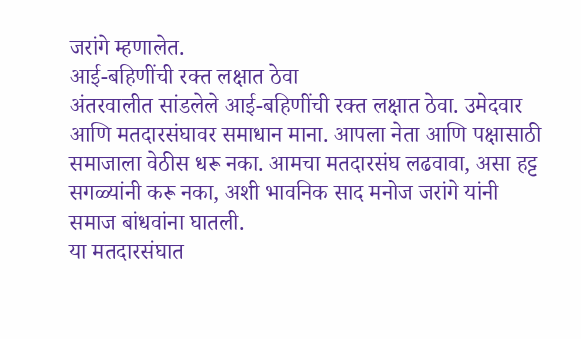जरांगे म्हणालेत.
आई-बहिणींची रक्त लक्षात ठेवा
अंतरवालीत सांडलेले आई-बहिणींची रक्त लक्षात ठेवा. उमेदवार आणि मतदारसंघावर समाधान माना. आपला नेता आणि पक्षासाठी समाजाला वेठीस धरू नका. आमचा मतदारसंघ लढवावा, असा हट्ट सगळ्यांनी करू नका, अशी भावनिक साद मनोज जरांगे यांनी समाज बांधवांना घातली.
या मतदारसंघात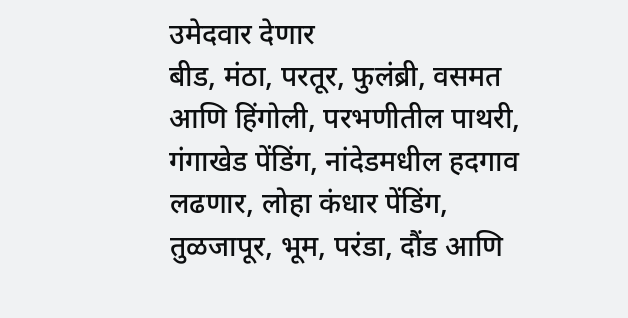उमेदवार देणार
बीड, मंठा, परतूर, फुलंब्री, वसमत आणि हिंगोली, परभणीतील पाथरी, गंगाखेड पेंडिंग, नांदेडमधील हदगाव लढणार, लोहा कंधार पेंडिंग, तुळजापूर, भूम, परंडा, दौंड आणि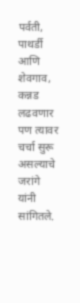पर्वती, पाथर्डी आणि शेवगाव, कन्नड लढवणार पण त्यावर चर्चा सुरू असल्याचे जरांगे यांनी सांगितले.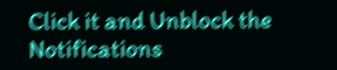Click it and Unblock the Notifications